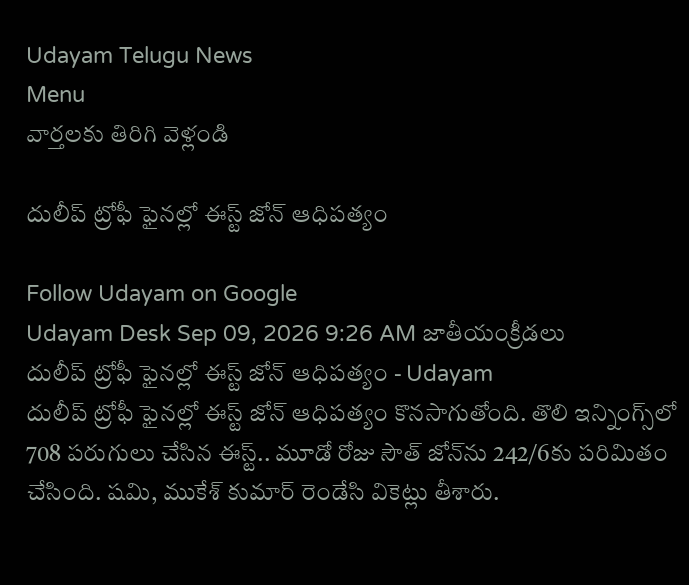Udayam Telugu News
Menu
వార్తలకు తిరిగి వెళ్లండి

దులీప్‌ ట్రోఫీ ఫైనల్లో ఈస్ట్‌ జోన్‌ ఆధిపత్యం

Follow Udayam on Google
Udayam Desk Sep 09, 2026 9:26 AM జాతీయంక్రీడలు
దులీప్‌ ట్రోఫీ ఫైనల్లో ఈస్ట్‌ జోన్‌ ఆధిపత్యం - Udayam
దులీప్‌ ట్రోఫీ ఫైనల్లో ఈస్ట్‌ జోన్‌ ఆధిపత్యం కొనసాగుతోంది. తొలి ఇన్నింగ్స్‌లో 708 పరుగులు చేసిన ఈస్ట్‌.. మూడో రోజు సౌత్‌ జోన్‌ను 242/6కు పరిమితం చేసింది. షమి, ముకేశ్‌ కుమార్‌ రెండేసి వికెట్లు తీశారు.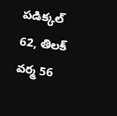పడిక్కల్‌ 62, తిలక్‌ వర్మ 56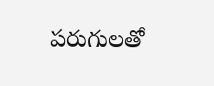పరుగులతో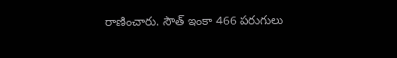రాణించారు. సౌత్‌ ఇంకా 466 పరుగులు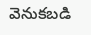వెనుకబడి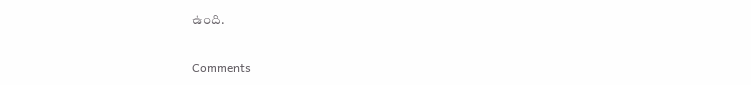ఉంది.

Comments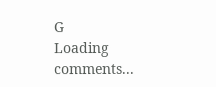G
Loading comments...